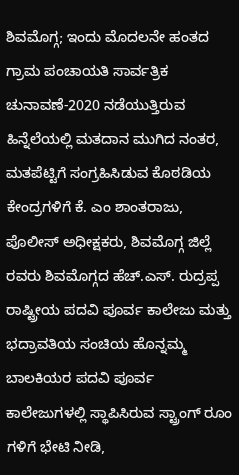ಶಿವಮೊಗ್ಗ; ಇಂದು ಮೊದಲನೇ ಹಂತದ ಗ್ರಾಮ ಪಂಚಾಯತಿ ಸಾರ್ವತ್ರಿಕ ಚುನಾವಣೆ-2020 ನಡೆಯುತ್ತಿರುವ ಹಿನ್ನೆಲೆಯಲ್ಲಿ ಮತದಾನ ಮುಗಿದ ನಂತರ, ಮತಪೆಟ್ಟಿಗೆ ಸಂಗ್ರಹಿಸಿಡುವ ಕೊಠಡಿಯ ಕೇಂದ್ರಗಳಿಗೆ ಕೆ. ಎಂ ಶಾಂತರಾಜು, ಪೊಲೀಸ್ ಅಧೀಕ್ಷಕರು, ಶಿವಮೊಗ್ಗ ಜಿಲ್ಲೆ ರವರು ಶಿವಮೊಗ್ಗದ ಹೆಚ್.ಎಸ್. ರುದ್ರಪ್ಪ ರಾಷ್ಟ್ರೀಯ ಪದವಿ ಪೂರ್ವ ಕಾಲೇಜು ಮತ್ತು ಭದ್ರಾವತಿಯ ಸಂಚಿಯ ಹೊನ್ನಮ್ಮ ಬಾಲಕಿಯರ ಪದವಿ ಪೂರ್ವ ಕಾಲೇಜುಗಳಲ್ಲಿ ಸ್ಥಾಪಿಸಿರುವ ಸ್ಟ್ರಾಂಗ್ ರೂಂ ಗಳಿಗೆ ಭೇಟಿ ನೀಡಿ,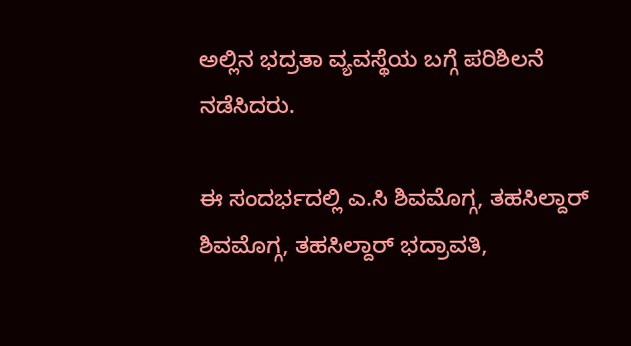ಅಲ್ಲಿನ ಭದ್ರತಾ ವ್ಯವಸ್ಥೆಯ ಬಗ್ಗೆ ಪರಿಶಿಲನೆ ನಡೆಸಿದರು.

ಈ ಸಂದರ್ಭದಲ್ಲಿ ಎ.ಸಿ ಶಿವಮೊಗ್ಗ, ತಹಸಿಲ್ದಾರ್ ಶಿವಮೊಗ್ಗ, ತಹಸಿಲ್ದಾರ್ ಭದ್ರಾವತಿ,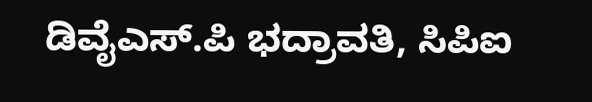ಡಿವೈಎಸ್.ಪಿ ಭದ್ರಾವತಿ, ಸಿಪಿಐ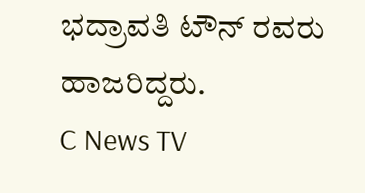ಭದ್ರಾವತಿ ಟೌನ್ ರವರು ಹಾಜರಿದ್ದರು.
C News TV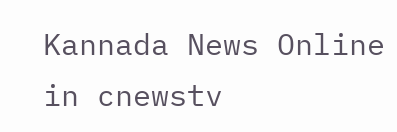Kannada News Online in cnewstv